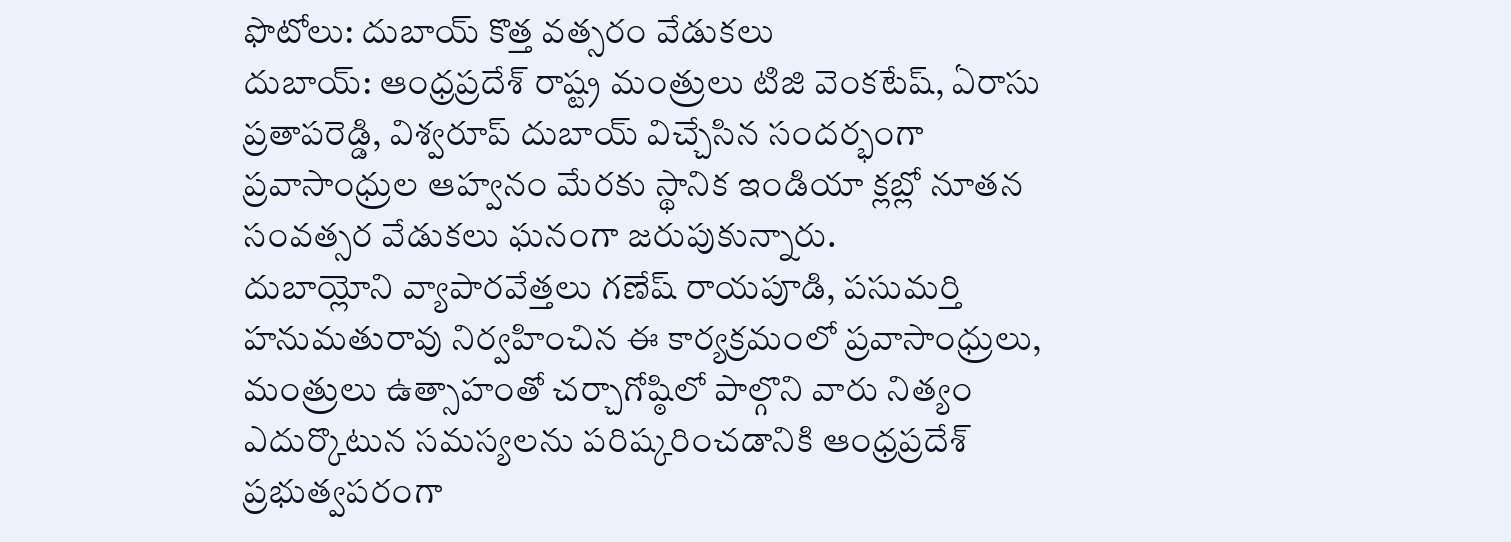ఫొటోలు: దుబాయ్ కొత్త వత్సరం వేడుకలు
దుబాయ్: ఆంధ్రప్రదేశ్ రాష్ట్ర మంత్రులు టిజి వెంకటేష్, ఏరాసు ప్రతాపరెడ్డి, విశ్వరూప్ దుబాయ్ విచ్చేసిన సందర్భంగా ప్రవాసాంధ్రుల ఆహ్వనం మేరకు స్థానిక ఇండియా క్లబ్లో నూతన సంవత్సర వేడుకలు ఘనంగా జరుపుకున్నారు.
దుబాయ్లోని వ్యాపారవేత్తలు గణేష్ రాయపూడి, పసుమర్తి హనుమతురావు నిర్వహించిన ఈ కార్యక్రమంలో ప్రవాసాంధ్రులు, మంత్రులు ఉత్సాహంతో చర్చాగోష్ఠిలో పాల్గొని వారు నిత్యం ఎదుర్కొటున సమస్యలను పరిష్కరించడానికి ఆంధ్రప్రదేశ్ ప్రభుత్వపరంగా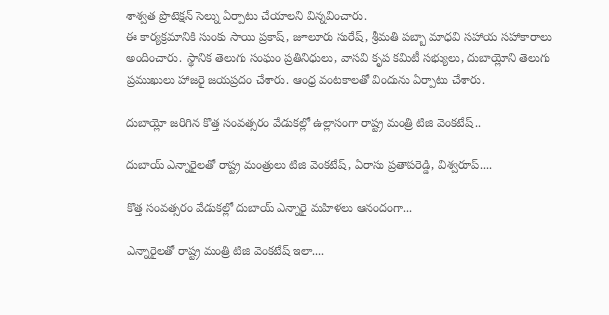శాశ్వత ప్రొటెక్షన్ సెల్ను ఏర్పాటు చేయాలని విన్నవించారు.
ఈ కార్యక్రమానికి సుంకు సాయి ప్రకాష్, జూలూరు సురేష్, శ్రీమతి పబ్బా మాధవి సహాయ సహాకారాలు అందించారు. స్థానిక తెలుగు సంఘం ప్రతినిధులు, వాసవి కృప కమిటీ సభ్యులు, దుబాయ్లోని తెలుగు ప్రముఖులు హాజరై జయప్రదం చేశారు. ఆంధ్ర వంటకాలతో విందును ఏర్పాటు చేశారు.

దుబాయ్లో జరిగిన కొత్త సంవత్సరం వేడుకల్లో ఉల్లాసంగా రాష్ట్ర మంత్రి టిజి వెంకటేష్..

దుబాయ్ ఎన్నారైలతో రాష్ట్ర మంత్రులు టిజి వెంకటేష్, ఏరాసు ప్రతాపరెడ్డి, విశ్వరూప్....

కొత్త సంవత్సరం వేడుకల్లో దుబాయ్ ఎన్నారై మహిళలు ఆనందంగా...

ఎన్నారైలతో రాష్ట్ర మంత్రి టిజి వెంకటేష్ ఇలా....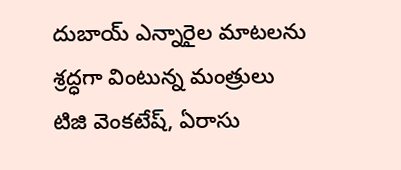దుబాయ్ ఎన్నారైల మాటలను శ్రద్ధగా వింటున్న మంత్రులు టిజి వెంకటేష్, ఏరాసు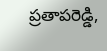ప్రతాపరెడ్డి,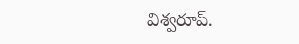విశ్వరూప్.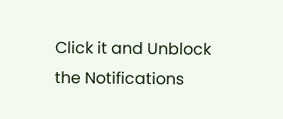Click it and Unblock the Notifications